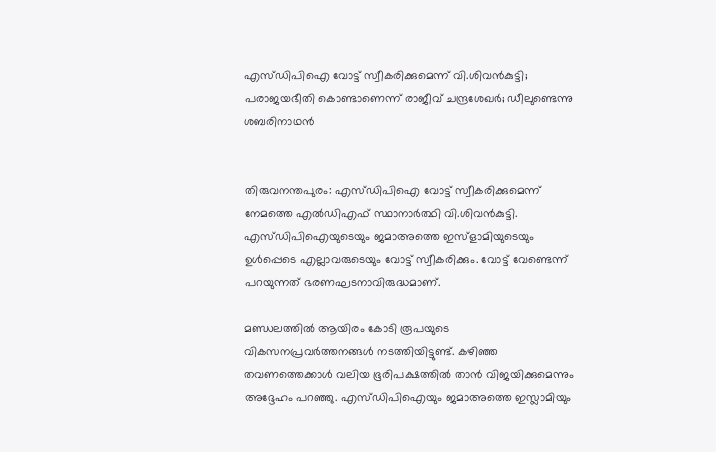എസ്ഡിപിഐ വോട്ട് സ്വീകരിക്കുമെന്ന് വി.ശിവന്‍കുട്ടി; പരാജയഭീതി കൊണ്ടാണെന്ന് രാജീവ് ചന്ദ്രശേഖര്‍; ഡീലുണ്ടെന്നു ശബരിനാഥന്‍


തിരുവനന്തപുരം: എസ്ഡിപിഐ വോട്ട് സ്വീകരിക്കുമെന്ന് നേമത്തെ എല്‍ഡിഎഫ് സ്ഥാനാര്‍ത്ഥി വി.ശിവന്‍കുട്ടി. എസ്ഡിപിഐയുടെയും ജമാഅത്തെ ഇസ്‌ളാമിയുടെയും ഉള്‍പ്പെടെ എല്ലാവരുടെയും വോട്ട് സ്വീകരിക്കും. വോട്ട് വേണ്ടെന്ന് പറയുന്നത് ഭരണഘടനാവിരുദ്ധമാണ്.

മണ്ഡലത്തില്‍ ആയിരം കോടി രൂപയുടെ വികസനപ്രവര്‍ത്തനങ്ങള്‍ നടത്തിയിട്ടുണ്ട്. കഴിഞ്ഞ തവണത്തെക്കാള്‍ വലിയ ഭൂരിപക്ഷത്തില്‍ താന്‍ വിജയിക്കുമെന്നും അദ്ദേഹം പറഞ്ഞു. എസ്ഡിപിഐയും ജമാഅത്തെ ഇസ്ലാമിയും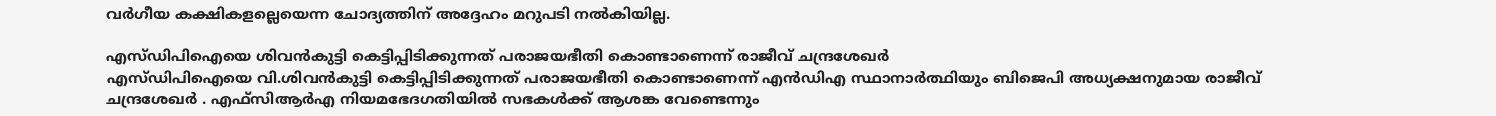വര്‍ഗീയ കക്ഷികളല്ലെയെന്ന ചോദ്യത്തിന് അദ്ദേഹം മറുപടി നല്‍കിയില്ല.

എസ്ഡിപിഐയെ ശിവന്‍കുട്ടി കെട്ടിപ്പിടിക്കുന്നത് പരാജയഭീതി കൊണ്ടാണെന്ന് രാജീവ് ചന്ദ്രശേഖര്‍
എസ്ഡിപിഐയെ വി.ശിവന്‍കുട്ടി കെട്ടിപ്പിടിക്കുന്നത് പരാജയഭീതി കൊണ്ടാണെന്ന് എന്‍ഡിഎ സ്ഥാനാര്‍ത്ഥിയും ബിജെപി അധ്യക്ഷനുമായ രാജീവ് ചന്ദ്രശേഖര്‍ . എഫ്‌സിആര്‍എ നിയമഭേദഗതിയിൽ സഭകള്‍ക്ക് ആശങ്ക വേണ്ടെന്നും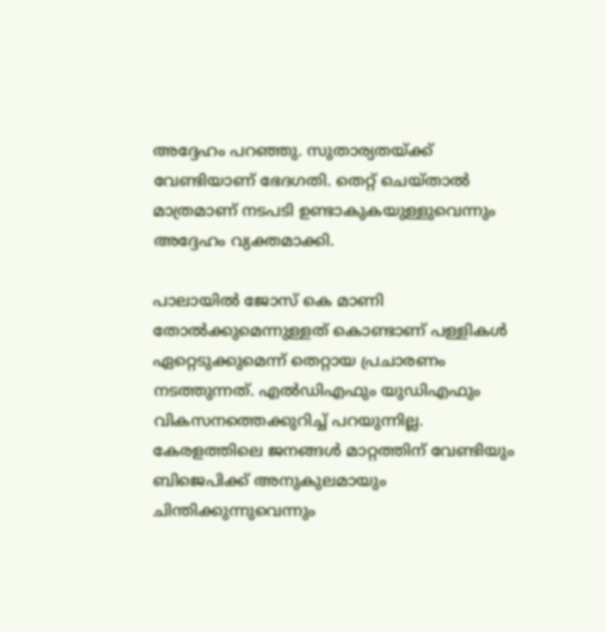അദ്ദേഹം പറഞ്ഞു. സുതാര്യതയ്ക്ക് വേണ്ടിയാണ് ഭേദഗതി. തെറ്റ് ചെയ്താല്‍ മാത്രമാണ് നടപടി ഉണ്ടാകുകയുള്ളുവെന്നും അദ്ദേഹം വ്യക്തമാക്കി.

പാലായില്‍ ജോസ് കെ മാണി തോല്‍ക്കുമെന്നുള്ളത് കൊണ്ടാണ് പള്ളികള്‍ ഏറ്റെടുക്കുമെന്ന് തെറ്റായ പ്രചാരണം നടത്തുന്നത്. എല്‍ഡിഎഫും യുഡിഎഫും വികസനത്തെക്കുറിച്ച് പറയുന്നില്ല. കേരളത്തിലെ ജനങ്ങള്‍ മാറ്റത്തിന് വേണ്ടിയും ബിജെപിക്ക് അനുകുലമായും ചിന്തിക്കുന്നുവെന്നും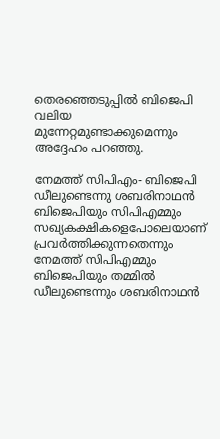തെരഞ്ഞെടുപ്പില്‍ ബിജെപി വലിയ മുന്നേറ്റമുണ്ടാക്കുമെന്നും അദ്ദേഹം പറഞ്ഞു.

നേമത്ത് സിപിഎം- ബിജെപി ഡീലുണ്ടെന്നു ശബരിനാഥന്‍
ബിജെപിയും സിപിഎമ്മും സഖ്യകക്ഷികളെപോലെയാണ് പ്രവര്‍ത്തിക്കുന്നതെന്നും നേമത്ത് സിപിഎമ്മും ബിജെപിയും തമ്മില്‍ ഡീലുണ്ടെന്നും ശബരിനാഥന്‍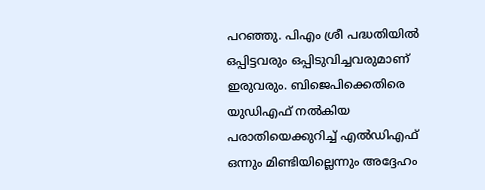പറഞ്ഞു. പിഎം ശ്രീ പദ്ധതിയില്‍ ഒപ്പിട്ടവരും ഒപ്പിടുവിച്ചവരുമാണ് ഇരുവരും. ബിജെപിക്കെതിരെ യുഡിഎഫ് നല്‍കിയ പരാതിയെക്കുറിച്ച് എല്‍ഡിഎഫ് ഒന്നും മിണ്ടിയില്ലെന്നും അദ്ദേഹം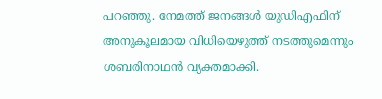പറഞ്ഞു. നേമത്ത് ജനങ്ങള്‍ യുഡിഎഫിന് അനുകൂലമായ വിധിയെഴുത്ത് നടത്തുമെന്നും ശബരിനാഥന്‍ വ്യക്തമാക്കി.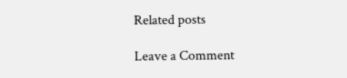Related posts

Leave a Comment